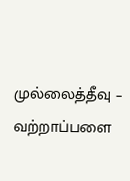முல்லைத்தீவு – வற்றாப்பளை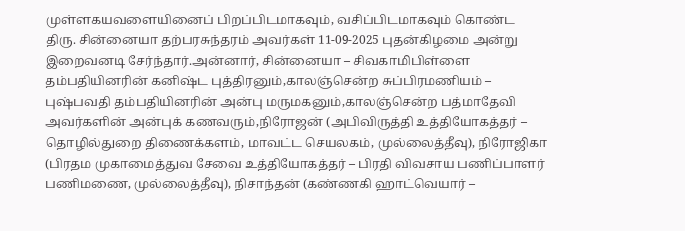முள்ளகயவளையினைப் பிறப்பிடமாகவும், வசிப்பிடமாகவும் கொண்ட திரு. சின்னையா தற்பரசுந்தரம் அவர்கள் 11-09-2025 புதன்கிழமை அன்று இறைவனடி சேர்ந்தார்.அன்னார், சின்னையா – சிவகாமிபிள்ளை தம்பதியினரின் கனிஷ்ட புத்திரனும்,காலஞ்சென்ற சுப்பிரமணியம் – புஷ்பவதி தம்பதியினரின் அன்பு மருமகனும்,காலஞ்சென்ற பத்மாதேவி அவர்களின் அன்புக் கணவரும்,நிரோஜன் (அபிவிருத்தி உத்தியோகத்தர் – தொழில்துறை திணைக்களம், மாவட்ட செயலகம், முல்லைத்தீவு), நிரோஜிகா (பிரதம முகாமைத்துவ சேவை உத்தியோகத்தர் – பிரதி விவசாய பணிப்பாளர் பணிமணை, முல்லைத்தீவு), நிசாந்தன் (கண்ணகி ஹாட்வெயார் –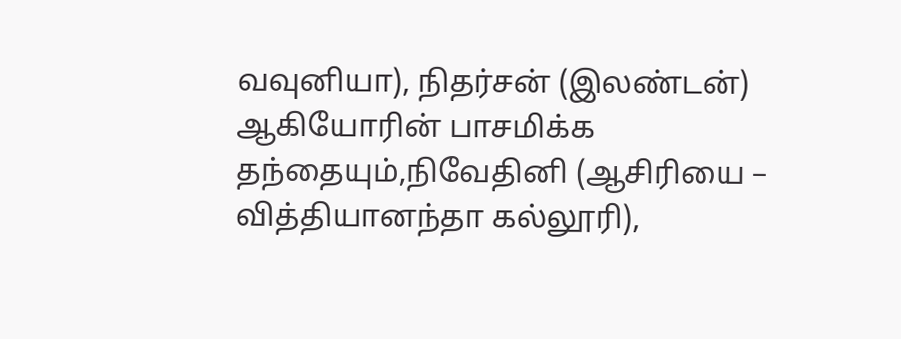வவுனியா), நிதர்சன் (இலண்டன்) ஆகியோரின் பாசமிக்க தந்தையும்,நிவேதினி (ஆசிரியை – வித்தியானந்தா கல்லூரி),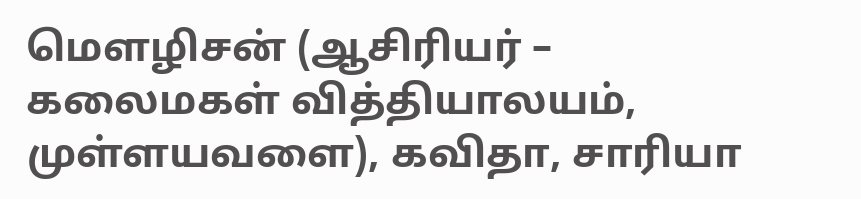மௌழிசன் (ஆசிரியர் – கலைமகள் வித்தியாலயம், முள்ளயவளை), கவிதா, சாரியா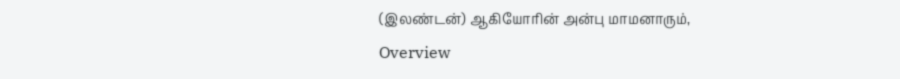(இலண்டன்) ஆகியோரின் அன்பு மாமனாரும்,
Overview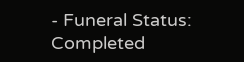- Funeral Status: Completed